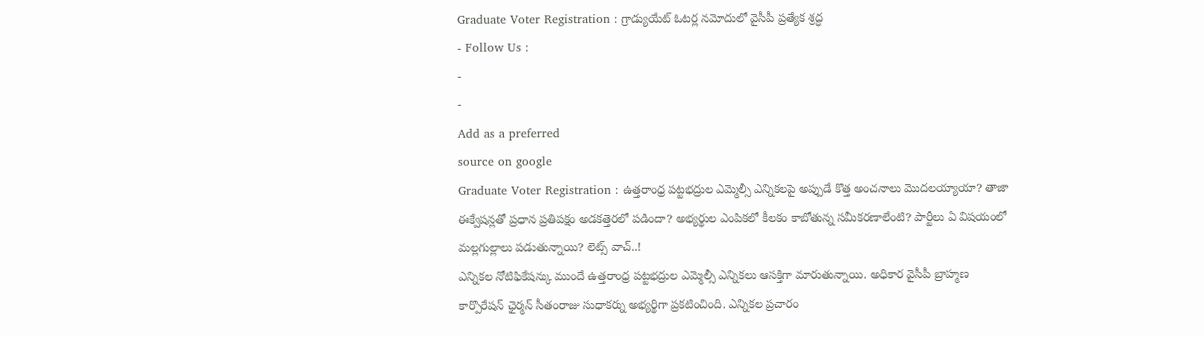Graduate Voter Registration : గ్రాడ్యుయేట్ ఓటర్ల నమోదులో వైసీపీ ప్రత్యేక శ్రద్ధ
- Follow Us :
-
-
Add as a preferred
source on google
Graduate Voter Registration : ఉత్తరాంధ్ర పట్టభద్రుల ఎమ్మెల్సీ ఎన్నికలపై అప్పుడే కొత్త అంచనాలు మొదలయ్యాయా? తాజా ఈక్వేషన్లతో ప్రధాన ప్రతిపక్షం అడకత్తెరలో పడిందా? అభ్యర్థుల ఎంపికలో కీలకం కాబోతున్న సమీకరణాలేంటి? పార్టీలు ఏ విషయంలో మల్లగుల్లాలు పడుతున్నాయి? లెట్స్ వాచ్..!
ఎన్నికల నోటిఫికేషన్కు ముందే ఉత్తరాంధ్ర పట్టభద్రుల ఎమ్మెల్సీ ఎన్నికలు ఆసక్తిగా మారుతున్నాయి. అధికార వైసీపీ బ్రాహ్మణ కార్పొరేషన్ ఛైర్మన్ సీతంరాజు సుధాకర్ను అభ్యర్థిగా ప్రకటించింది. ఎన్నికల ప్రచారం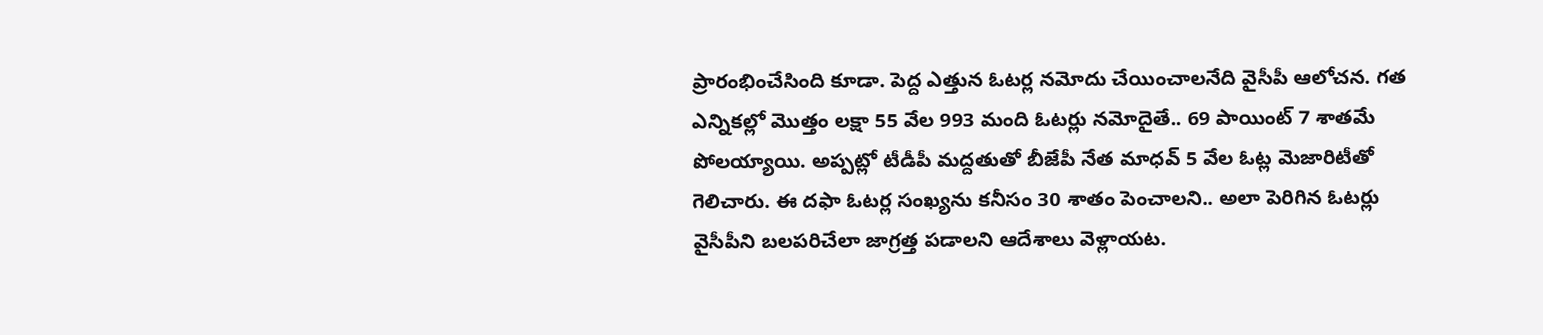ప్రారంభించేసింది కూడా. పెద్ద ఎత్తున ఓటర్ల నమోదు చేయించాలనేది వైసీపీ ఆలోచన. గత ఎన్నికల్లో మొత్తం లక్షా 55 వేల 993 మంది ఓటర్లు నమోదైతే.. 69 పాయింట్ 7 శాతమే పోలయ్యాయి. అప్పట్లో టీడీపీ మద్దతుతో బీజేపీ నేత మాధవ్ 5 వేల ఓట్ల మెజారిటీతో గెలిచారు. ఈ దఫా ఓటర్ల సంఖ్యను కనీసం 30 శాతం పెంచాలని.. అలా పెరిగిన ఓటర్లు వైసీపీని బలపరిచేలా జాగ్రత్త పడాలని ఆదేశాలు వెళ్లాయట.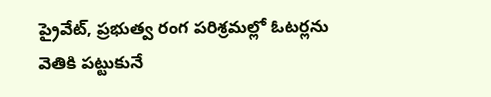ప్రైవేట్, ప్రభుత్వ రంగ పరిశ్రమల్లో ఓటర్లను వెతికి పట్టుకునే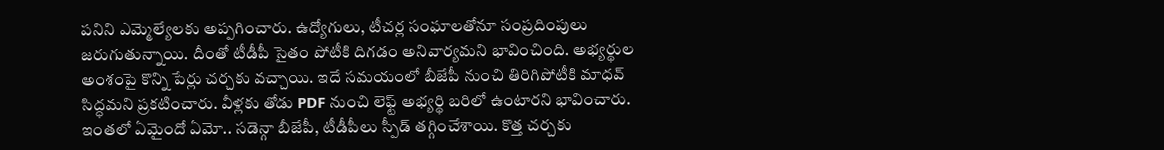పనిని ఎమ్మెల్యేలకు అప్పగించారు. ఉద్యోగులు, టీచర్ల సంఘాలతోనూ సంప్రదింపులు జరుగుతున్నాయి. దీంతో టీడీపీ సైతం పోటీకి దిగడం అనివార్యమని భావించింది. అభ్యర్థుల అంశంపై కొన్ని పేర్లు చర్చకు వచ్చాయి. ఇదే సమయంలో బీజేపీ నుంచి తిరిగిపోటీకి మాధవ్ సిద్ధమని ప్రకటించారు. వీళ్లకు తోడు PDF నుంచి లెఫ్ట్ అభ్యర్థి బరిలో ఉంటారని భావించారు. ఇంతలో ఏమైందో ఏమో.. సడెన్గా బీజేపీ, టీడీపీలు స్పీడ్ తగ్గించేశాయి. కొత్త చర్చకు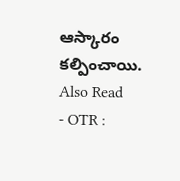ఆస్కారం కల్పించాయి.
Also Read
- OTR :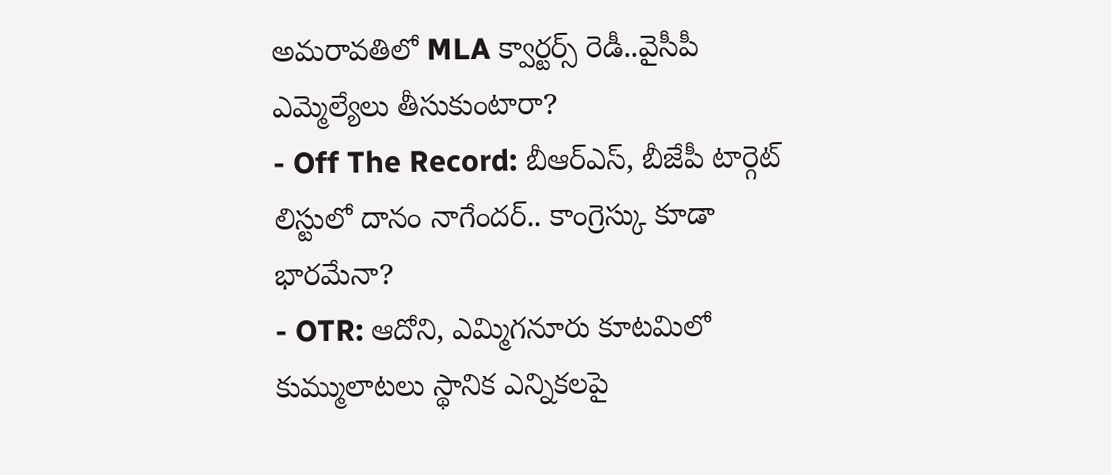అమరావతిలో MLA క్వార్టర్స్ రెడీ..వైసీపీ ఎమ్మెల్యేలు తీసుకుంటారా?
- Off The Record: బీఆర్ఎస్, బీజేపీ టార్గెట్ లిస్టులో దానం నాగేందర్.. కాంగ్రెస్కు కూడా భారమేనా?
- OTR: ఆదోని, ఎమ్మిగనూరు కూటమిలో కుమ్ములాటలు స్థానిక ఎన్నికలపై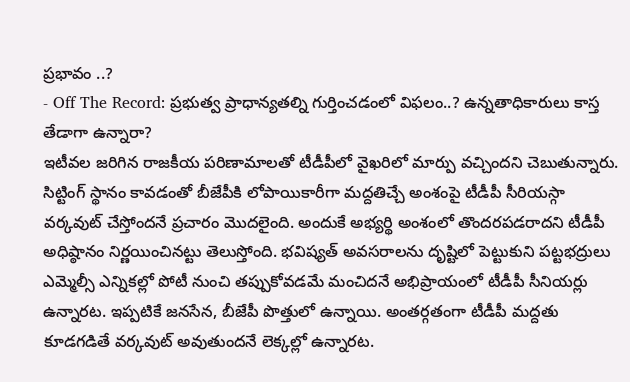ప్రభావం ..?
- Off The Record: ప్రభుత్వ ప్రాధాన్యతల్ని గుర్తించడంలో విఫలం..? ఉన్నతాధికారులు కాస్త తేడాగా ఉన్నారా?
ఇటీవల జరిగిన రాజకీయ పరిణామాలతో టీడీపీలో వైఖరిలో మార్పు వచ్చిందని చెబుతున్నారు. సిట్టింగ్ స్థానం కావడంతో బీజేపీకి లోపాయికారీగా మద్దతిచ్చే అంశంపై టీడీపీ సీరియస్గా వర్కవుట్ చేస్తోందనే ప్రచారం మొదలైంది. అందుకే అభ్యర్థి అంశంలో తొందరపడరాదని టీడీపీ అధిష్ఠానం నిర్ణయించినట్టు తెలుస్తోంది. భవిష్యత్ అవసరాలను దృష్టిలో పెట్టుకుని పట్టభద్రులు ఎమ్మెల్సీ ఎన్నికల్లో పోటీ నుంచి తప్పుకోవడమే మంచిదనే అభిప్రాయంలో టీడీపీ సీనియర్లు ఉన్నారట. ఇప్పటికే జనసేన, బీజేపీ పొత్తులో ఉన్నాయి. అంతర్గతంగా టీడీపీ మద్దతు కూడగడితే వర్కవుట్ అవుతుందనే లెక్కల్లో ఉన్నారట.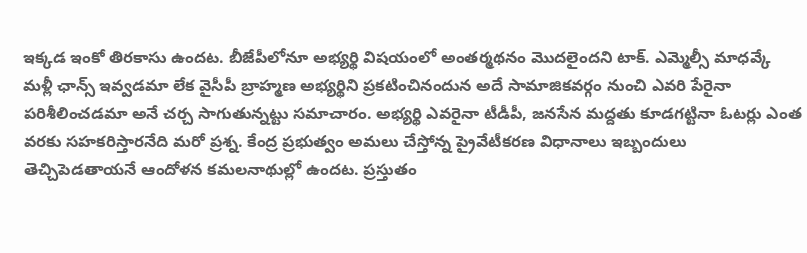ఇక్కడ ఇంకో తిరకాసు ఉందట. బీజేపీలోనూ అభ్యర్థి విషయంలో అంతర్మథనం మొదలైందని టాక్. ఎమ్మెల్సీ మాధవ్కే మళ్లీ ఛాన్స్ ఇవ్వడమా లేక వైసీపీ బ్రాహ్మణ అభ్యర్థిని ప్రకటించినందున అదే సామాజికవర్గం నుంచి ఎవరి పేరైనా పరిశీలించడమా అనే చర్చ సాగుతున్నట్టు సమాచారం. అభ్యర్థి ఎవరైనా టీడీపీ, జనసేన మద్దతు కూడగట్టినా ఓటర్లు ఎంత వరకు సహకరిస్తారనేది మరో ప్రశ్న. కేంద్ర ప్రభుత్వం అమలు చేస్తోన్న ప్రైవేటీకరణ విధానాలు ఇబ్బందులు తెచ్చిపెడతాయనే ఆందోళన కమలనాథుల్లో ఉందట. ప్రస్తుతం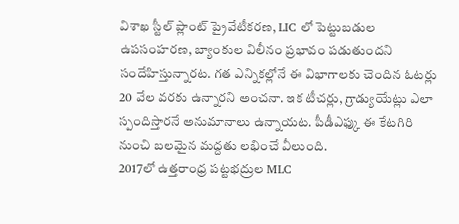విశాఖ స్టీల్ ప్లాంట్ ప్రైవేటీకరణ, LIC లో పెట్టుబడుల ఉపసంహరణ, బ్యాంకుల విలీనం ప్రభావం పడుతుందని సందేహిస్తున్నారట. గత ఎన్నికల్లోనే ఈ విభాగాలకు చెందిన ఓటర్లు 20 వేల వరకు ఉన్నారని అంచనా. ఇక టీచర్లు, గ్రాడ్యుయేట్లు ఎలా స్పందిస్తారనే అనుమానాలు ఉన్నాయట. పీడీఎఫ్కు ఈ కేటగిరి నుంచి బలమైన మద్దతు లభించే వీలుంది.
2017లో ఉత్తరాంధ్ర పట్టభద్రుల MLC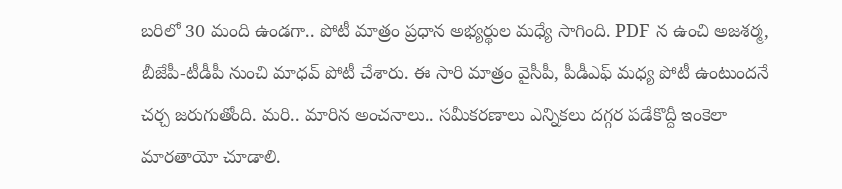బరిలో 30 మంది ఉండగా.. పోటీ మాత్రం ప్రధాన అభ్యర్థుల మధ్యే సాగింది. PDF న ఉంచి అజశర్మ, బీజేపీ-టీడీపీ నుంచి మాధవ్ పోటీ చేశారు. ఈ సారి మాత్రం వైసీపీ, పీడీఎఫ్ మధ్య పోటీ ఉంటుందనే చర్చ జరుగుతోంది. మరి.. మారిన అంచనాలు.. సమీకరణాలు ఎన్నికలు దగ్గర పడేకొద్దీ ఇంకెలా మారతాయో చూడాలి.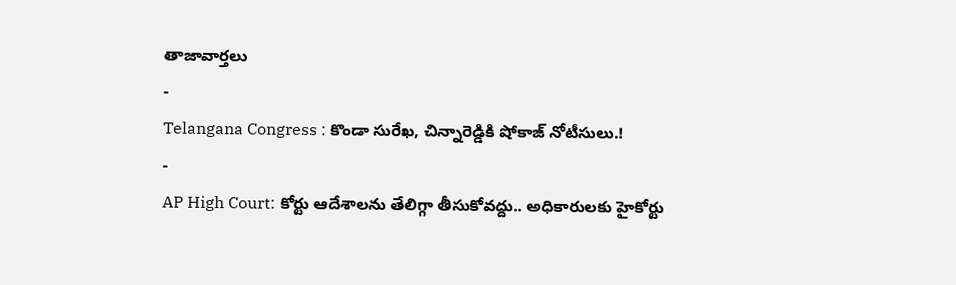తాజావార్తలు
-
Telangana Congress : కొండా సురేఖ, చిన్నారెడ్డికి షోకాజ్ నోటీసులు.!
-
AP High Court: కోర్టు ఆదేశాలను తేలిగ్గా తీసుకోవద్దు.. అధికారులకు హైకోర్టు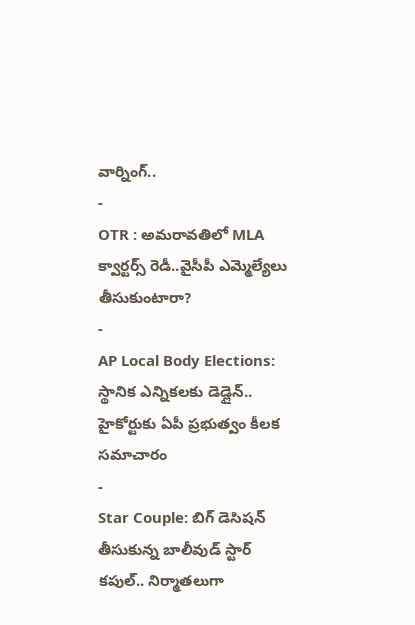వార్నింగ్..
-
OTR : అమరావతిలో MLA క్వార్టర్స్ రెడీ..వైసీపీ ఎమ్మెల్యేలు తీసుకుంటారా?
-
AP Local Body Elections: స్థానిక ఎన్నికలకు డెడ్లైన్.. హైకోర్టుకు ఏపీ ప్రభుత్వం కీలక సమాచారం
-
Star Couple: బిగ్ డెసిషన్ తీసుకున్న బాలీవుడ్ స్టార్ కపుల్.. నిర్మాతలుగా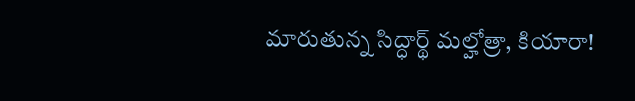మారుతున్న సిద్ధార్థ్ మల్హోత్రా, కియారా!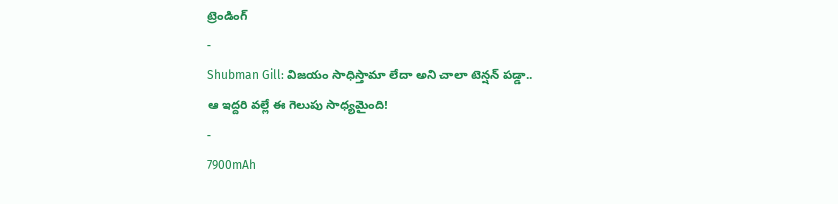ట్రెండింగ్
-
Shubman Gill: విజయం సాధిస్తామా లేదా అని చాలా టెన్షన్ పడ్డా.. ఆ ఇద్దరి వల్లే ఈ గెలుపు సాధ్యమైంది!
-
7900mAh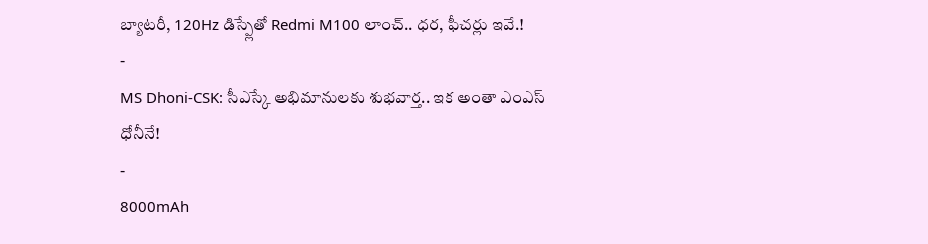బ్యాటరీ, 120Hz డిస్ప్లేతో Redmi M100 లాంచ్.. ధర, ఫీచర్లు ఇవే.!
-
MS Dhoni-CSK: సీఎస్కే అభిమానులకు శుభవార్త.. ఇక అంతా ఎంఎస్ ధోనీనే!
-
8000mAh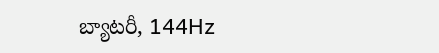బ్యాటరీ, 144Hz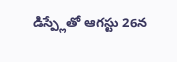డిస్ప్లేతో ఆగస్టు 26న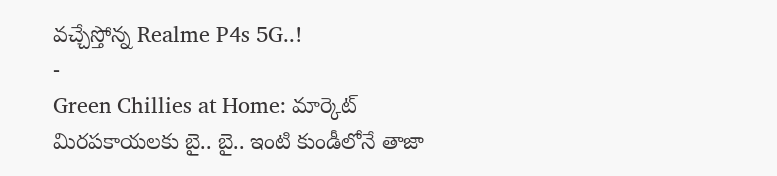వచ్చేస్తోన్న Realme P4s 5G..!
-
Green Chillies at Home: మార్కెట్ మిరపకాయలకు బై.. బై.. ఇంటి కుండీలోనే తాజా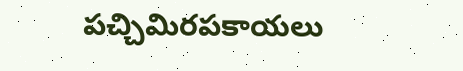పచ్చిమిరపకాయలు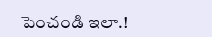పెంచండి ఇలా.!